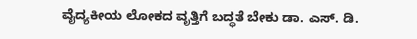ವೈದ್ಯಕೀಯ ಲೋಕದ ವೃತ್ತಿಗೆ ಬದ್ಧತೆ ಬೇಕು ಡಾ. ಎಸ್. ಡಿ.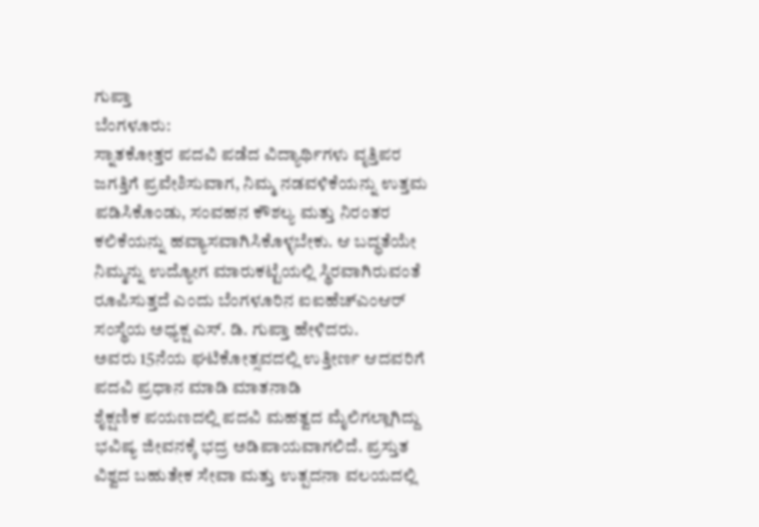ಗುಪ್ತಾ
ಬೆಂಗಳೂರು:
ಸ್ನಾತಕೋತ್ತರ ಪದವಿ ಪಡೆದ ವಿದ್ಯಾರ್ಥಿಗಳು ವೃತ್ತಿಪರ ಜಗತ್ತಿಗೆ ಪ್ರವೇಶಿಸುವಾಗ, ನಿಮ್ಮ ನಡವಳಿಕೆಯನ್ನು ಉತ್ತಮ ಪಡಿಸಿಕೊಂಡು, ಸಂವಹನ ಕೌಶಲ್ಯ ಮತ್ತು ನಿರಂತರ ಕಲಿಕೆಯನ್ನು ಹವ್ಯಾಸವಾಗಿಸಿಕೊಳ್ಳಬೇಕು. ಆ ಬದ್ಧತೆಯೇ ನಿಮ್ಮನ್ನು ಉದ್ಯೋಗ ಮಾರುಕಟ್ಟೆಯಲ್ಲಿ ಸ್ಥಿರವಾಗಿರುವಂತೆ ರೂಪಿಸುತ್ತದೆ ಎಂದು ಬೆಂಗಳೂರಿನ ಐಐಹೆಚ್ಎಂಆರ್ ಸಂಸ್ಥೆಯ ಅಧ್ಯಕ್ಷ ಎಸ್. ಡಿ. ಗುಪ್ತಾ ಹೇಳಿದರು.
ಅವರು 15ನೆಯ ಘಟಿಕೋತ್ಸವದಲ್ಲಿ ಉತ್ತೀರ್ಣ ಆದವರಿಗೆ ಪದವಿ ಪ್ರಧಾನ ಮಾಡಿ ಮಾತನಾಡಿ
ಶೈಕ್ಷಣಿಕ ಪಯಣದಲ್ಲಿ ಪದವಿ ಮಹತ್ವದ ಮೈಲಿಗಲ್ಲಾಗಿದ್ದು ಭವಿಷ್ಯ ಜೀವನಕ್ಕೆ ಭದ್ರ ಅಡಿಪಾಯವಾಗಲಿದೆ. ಪ್ರಸ್ತುತ ವಿಶ್ವದ ಬಹುತೇಕ ಸೇವಾ ಮತ್ತು ಉತ್ಪದನಾ ವಲಯದಲ್ಲಿ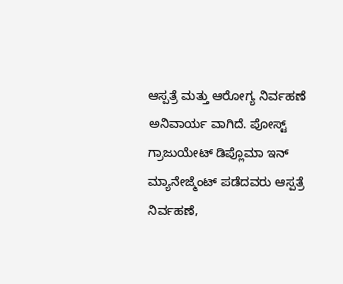ಆಸ್ಪತ್ರೆ ಮತ್ತು ಆರೋಗ್ಯ ನಿರ್ವಹಣೆ ಅನಿವಾರ್ಯ ವಾಗಿದೆ. ಪೋಸ್ಟ್ ಗ್ರಾಜುಯೇಟ್ ಡಿಪ್ಲೊಮಾ ಇನ್ ಮ್ಯಾನೇಜ್ಮೆಂಟ್ ಪಡೆದವರು ಆಸ್ಪತ್ರೆ ನಿರ್ವಹಣೆ,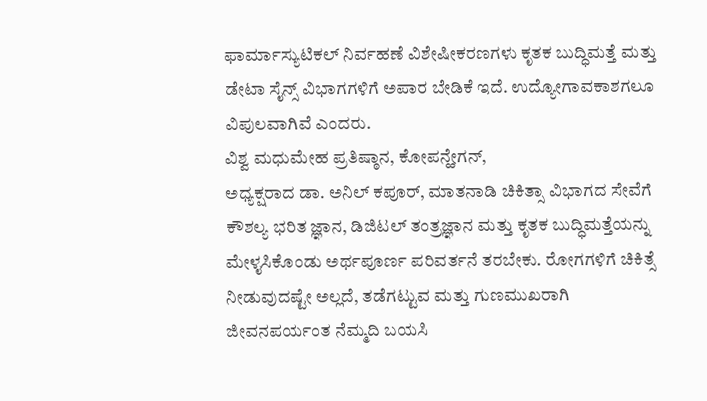ಫಾರ್ಮಾಸ್ಯುಟಿಕಲ್ ನಿರ್ವಹಣೆ ವಿಶೇಷೀಕರಣಗಳು ಕೃತಕ ಬುದ್ಧಿಮತ್ತೆ ಮತ್ತು ಡೇಟಾ ಸೈನ್ಸ್ ವಿಭಾಗಗಳಿಗೆ ಅಪಾರ ಬೇಡಿಕೆ ಇದೆ. ಉದ್ಯೋಗಾವಕಾಶಗಲೂ ವಿಪುಲವಾಗಿವೆ ಎಂದರು.
ವಿಶ್ವ ಮಧುಮೇಹ ಪ್ರತಿಷ್ಠಾನ, ಕೋಪನ್ಹೇಗನ್,
ಅಧ್ಯಕ್ಷರಾದ ಡಾ. ಅನಿಲ್ ಕಪೂರ್, ಮಾತನಾಡಿ ಚಿಕಿತ್ಸಾ ವಿಭಾಗದ ಸೇವೆಗೆ ಕೌಶಲ್ಯ ಭರಿತ ಜ್ಞಾನ, ಡಿಜಿಟಲ್ ತಂತ್ರಜ್ಞಾನ ಮತ್ತು ಕೃತಕ ಬುದ್ಧಿಮತ್ತೆಯನ್ನು ಮೇಳೖಸಿಕೊಂಡು ಅರ್ಥಪೂರ್ಣ ಪರಿವರ್ತನೆ ತರಬೇಕು. ರೋಗಗಳಿಗೆ ಚಿಕಿತ್ಸೆ ನೀಡುವುದಷ್ಟೇ ಅಲ್ಲದೆ, ತಡೆಗಟ್ಟುವ ಮತ್ತು ಗುಣಮುಖರಾಗಿ ಜೀವನಪರ್ಯಂತ ನೆಮ್ಮದಿ ಬಯಸಿ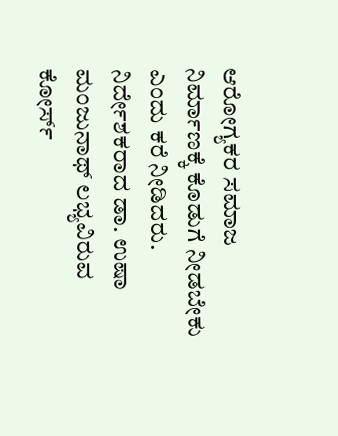ಆರೋಗ್ಯಕರ ಸಮಾಜ ನಿರ್ಮಾಣಕ್ಕೆ ಕೊಡುಗೆ ನೀಡಬೇಕು ಎಂದು ಕರೆ ನೀಡಿದರು.
ನಿರ್ದೇಶಕರಾದ ಡಾ. ಉಷಾ ಮಂಜುನಾಥ್ ಲಭ್ಯವಿರುವ ಕೋರ್ಸ್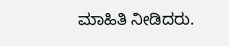ಮಾಹಿತಿ ನೀಡಿದರು.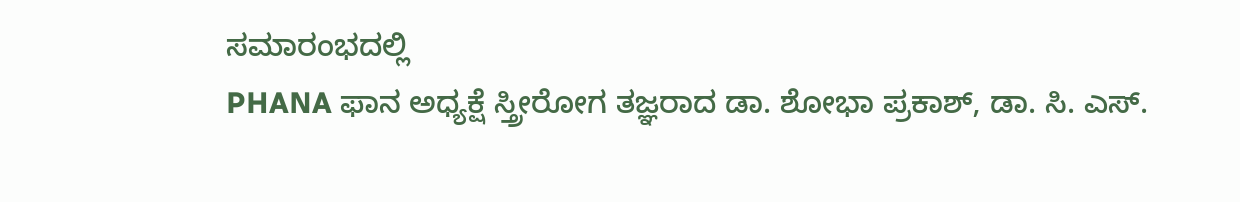ಸಮಾರಂಭದಲ್ಲಿ
PHANA ಫಾನ ಅಧ್ಯಕ್ಷೆ ಸ್ತ್ರೀರೋಗ ತಜ್ಞರಾದ ಡಾ. ಶೋಭಾ ಪ್ರಕಾಶ್, ಡಾ. ಸಿ. ಎಸ್.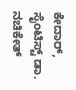ಕೇದಾರ್, ಸೈಂಟಿಸ್ಟ್ ಡಾ. ನಚಿಕೇತ್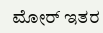ಮೋರ್ ಇತರ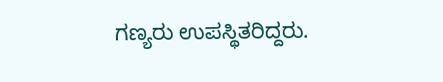ಗಣ್ಯರು ಉಪಸ್ಥಿತರಿದ್ದರು.